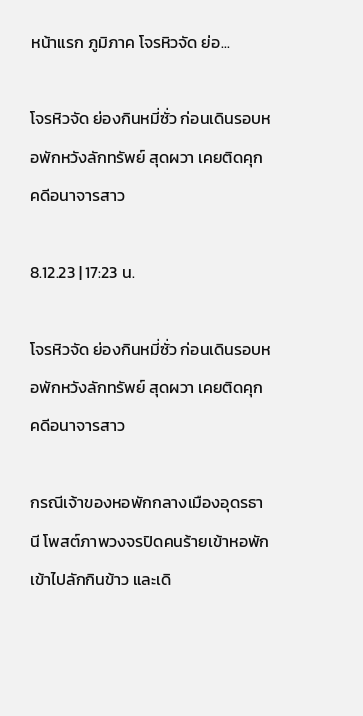หน้าแรก ภูมิภาค โจรหิวจัด ย่อ...

โจรหิวจัด ย่องกินหมี่ซั่ว ก่อนเดินรอบหอพักหวังลักทรัพย์ สุดผวา เคยติดคุกคดีอนาจารสาว

8.12.23 | 17:23 น.

โจรหิวจัด ย่องกินหมี่ซั่ว ก่อนเดินรอบหอพักหวังลักทรัพย์ สุดผวา เคยติดคุกคดีอนาจารสาว

กรณีเจ้าของหอพักกลางเมืองอุดรธานี โพสต์ภาพวงจรปิดคนร้ายเข้าหอพัก เข้าไปลักกินข้าว และเดิ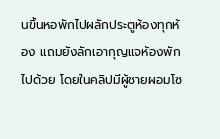นขึ้นหอพักไปผลักประตูห้องทุกห้อง แถมยังลักเอากุญแจห้องพักไปด้วย โดยในคลิปมีผู้ชายผอมโซ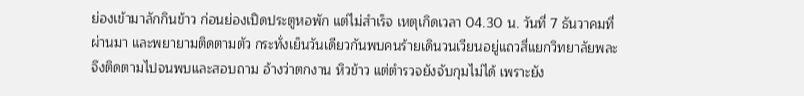ย่องเข้ามาลักกินข้าว ก่อนย่องเปิดประตูหอพัก แต่ไม่สำเร็จ เหตุเกิดเวลา 04.30 น. วันที่ 7 ธันวาคมที่ผ่านมา และพยายามติดตามตัว กระทั่งเย็นวันเดียวกันพบคนร้ายเดินวนเวียนอยู่แถวสี่แยกวิทยาลัยพละ จึงติดตามไปจนพบและสอบถาม อ้างว่าตกงาน หิวข้าว แต่ตำรวจยังจับกุมไม่ได้ เพราะยัง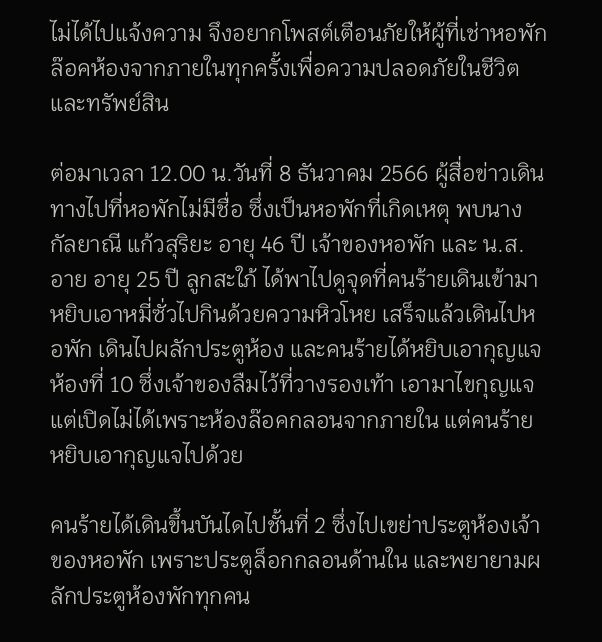ไม่ได้ไปแจ้งความ จึงอยากโพสต์เตือนภัยให้ผู้ที่เช่าหอพัก ล๊อคห้องจากภายในทุกครั้งเพื่อความปลอดภัยในชีวิตและทรัพย์สิน

ต่อมาเวลา 12.00 น.วันที่ 8 ธันวาคม 2566 ผู้สื่อข่าวเดินทางไปที่หอพักไม่มีชื่อ ซึ่งเป็นหอพักที่เกิดเหตุ พบนางกัลยาณี แก้วสุริยะ อายุ 46 ปี เจ้าของหอพัก และ น.ส.อาย อายุ 25 ปี ลูกสะใภ้ ได้พาไปดูจุดที่คนร้ายเดินเข้ามาหยิบเอาหมี่ซั่วไปกินด้วยความหิวโหย เสร็จแล้วเดินไปหอพัก เดินไปผลักประตูห้อง และคนร้ายได้หยิบเอากุญแจห้องที่ 10 ซึ่งเจ้าของลืมไว้ที่วางรองเท้า เอามาไขกุญแจแต่เปิดไม่ได้เพราะห้องล๊อคกลอนจากภายใน แต่คนร้ายหยิบเอากุญแจไปด้วย

คนร้ายได้เดินขึ้นบันไดไปชั้นที่ 2 ซึ่งไปเขย่าประตูห้องเจ้าของหอพัก เพราะประตูล็อกกลอนด้านใน และพยายามผลักประตูห้องพักทุกคน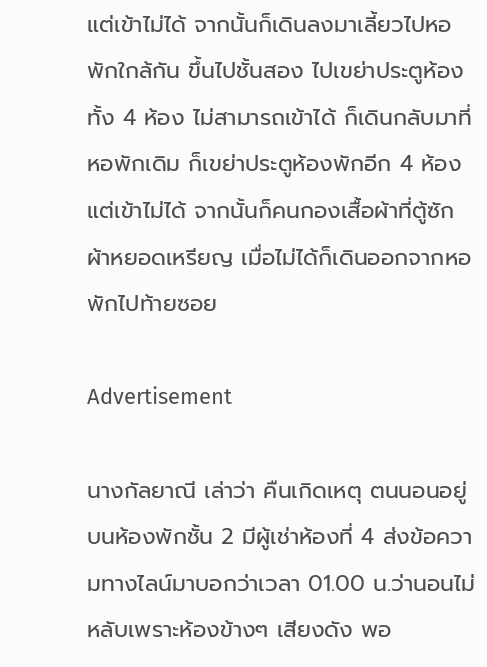แต่เข้าไม่ได้ จากนั้นก็เดินลงมาเลี้ยวไปหอพักใกล้กัน ขึ้นไปชั้นสอง ไปเขย่าประตูห้องทั้ง 4 ห้อง ไม่สามารถเข้าได้ ก็เดินกลับมาที่หอพักเดิม ก็เขย่าประตูห้องพักอีก 4 ห้อง แต่เข้าไม่ได้ จากนั้นก็คนกองเสื้อผ้าที่ตู้ซักผ้าหยอดเหรียญ เมื่อไม่ได้ก็เดินออกจากหอพักไปท้ายซอย

Advertisement

นางกัลยาณี เล่าว่า คืนเกิดเหตุ ตนนอนอยู่บนห้องพักชั้น 2 มีผู้เช่าห้องที่ 4 ส่งข้อความทางไลน์มาบอกว่าเวลา 01.00 น.ว่านอนไม่หลับเพราะห้องข้างๆ เสียงดัง พอ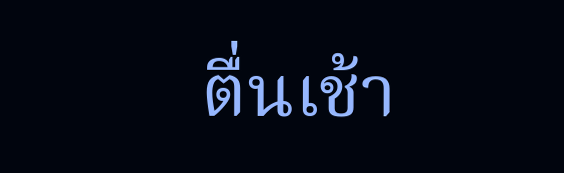ตื่นเช้า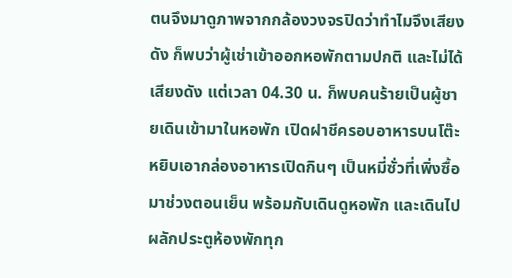ตนจึงมาดูภาพจากกล้องวงจรปิดว่าทำไมจึงเสียงดัง ก็พบว่าผู้เช่าเข้าออกหอพักตามปกติ และไม่ได้เสียงดัง แต่เวลา 04.30 น. ก็พบคนร้ายเป็นผู้ชายเดินเข้ามาในหอพัก เปิดฝาชีครอบอาหารบนโต๊ะ หยิบเอากล่องอาหารเปิดกินๆ เป็นหมี่ซั่วที่เพิ่งซื้อมาช่วงตอนเย็น พร้อมกับเดินดูหอพัก และเดินไปผลักประตูห้องพักทุก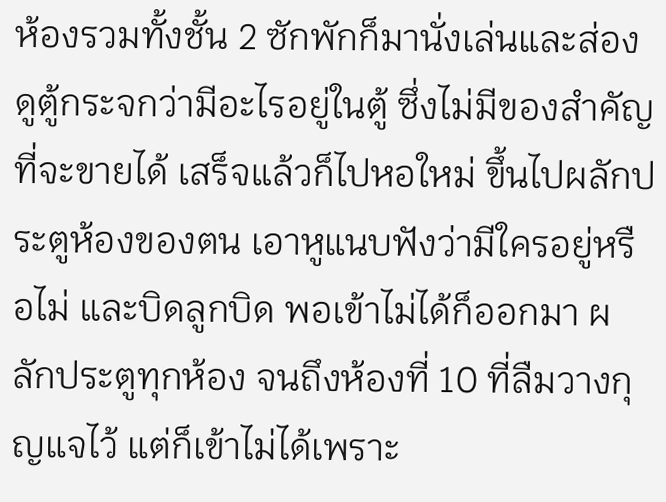ห้องรวมทั้งชั้น 2 ซักพักก็มานั่งเล่นและส่องดูตู้กระจกว่ามีอะไรอยู่ในตู้ ซึ่งไม่มีของสำคัญที่จะขายได้ เสร็จแล้วก็ไปหอใหม่ ขึ้นไปผลักประตูห้องของตน เอาหูแนบฟังว่ามีใครอยู่หรือไม่ และบิดลูกบิด พอเข้าไม่ได้ก็ออกมา ผลักประตูทุกห้อง จนถึงห้องที่ 10 ที่ลืมวางกุญแจไว้ แต่ก็เข้าไม่ได้เพราะ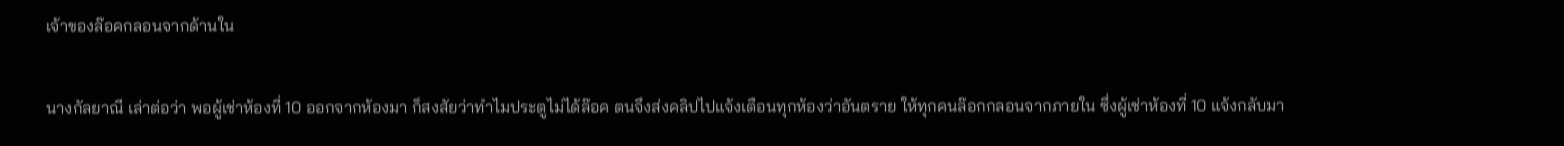เจ้าของล๊อคกลอนจากด้านใน

นางกัลยาณี เล่าต่อว่า พอผู้เช่าห้องที่ 10 ออกจากห้องมา ก็สงสัยว่าทำไมประตูไม่ได้ล๊อค ตนจึงส่งคลิปไปแจ้งเตือนทุกห้องว่าอันตราย ให้ทุกคนล๊อกกลอนจากภายใน ซึ่งผู้เช่าห้องที่ 10 แจ้งกลับมา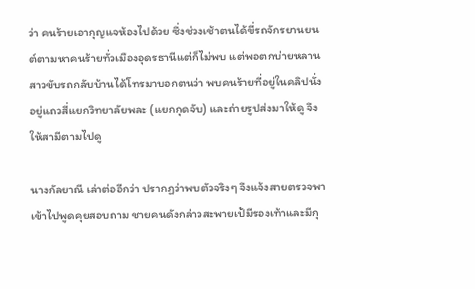ว่า คนร้ายเอากุญแจห้องไปด้วย ซึ่งช่วงเช้าตนได้ขี่รถจักรยานยนต์ตามหาคนร้ายทั่วเมืองอุดรธานีแต่ก็ไม่พบ แต่พอตกบ่ายหลานสาวขับรถกลับบ้านได้โทรมาบอกตนว่า พบคนร้ายที่อยู่ในคลิปนั่งอยู่แถวสี่แยกวิทยาลัยพละ (แยกกุดจับ) และถ่ายรูปส่งมาให้ดู จึงให้สามีตามไปดู

นางกัลยาณี เล่าต่ออีกว่า ปรากฏว่าพบตัวจริงๆ จึงแจ้งสายตรวจพาเข้าไปพูดคุยสอบถาม ชายคนดังกล่าวสะพายเป้มีรองเท้าและมีกุ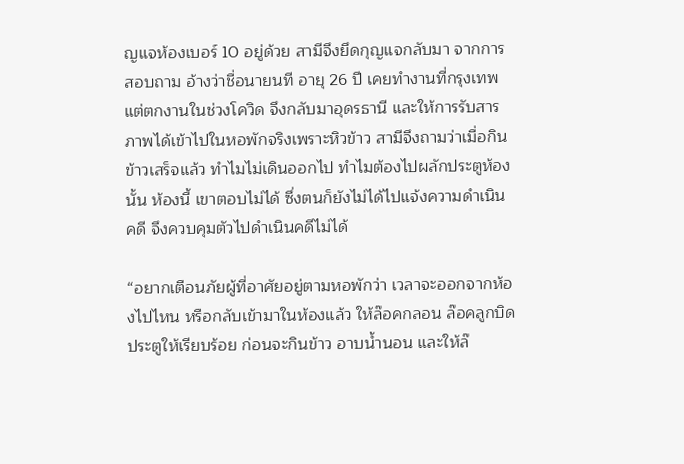ญแจห้องเบอร์ 10 อยู่ด้วย สามีจึงยึดกุญแจกลับมา จากการสอบถาม อ้างว่าชื่อนายนที อายุ 26 ปี เคยทำงานที่กรุงเทพ แต่ตกงานในช่วงโควิด จึงกลับมาอุดรธานี และให้การรับสารภาพได้เข้าไปในหอพักจริงเพราะหิวข้าว สามีจึงถามว่าเมื่อกินข้าวเสร็จแล้ว ทำไมไม่เดินออกไป ทำไมต้องไปผลักประตูห้องนั้น ห้องนี้ เขาตอบไม่ได้ ซึ่งตนก็ยังไม่ได้ไปแจ้งความดำเนินคดี จึงควบคุมตัวไปดำเนินคดีไม่ได้

“อยากเตือนภัยผู้ที่อาศัยอยู่ตามหอพักว่า เวลาจะออกจากห้องไปไหน หรือกลับเข้ามาในห้องแล้ว ให้ล๊อคกลอน ล๊อคลูกบิดประตูให้เรียบร้อย ก่อนจะกินข้าว อาบน้ำนอน และให้ล๊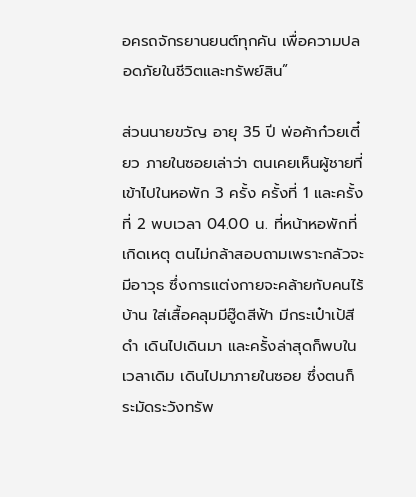อครถจักรยานยนต์ทุกคัน เพื่อความปลอดภัยในชีวิตและทรัพย์สิน”

ส่วนนายขวัญ อายุ 35 ปี พ่อค้าก๋วยเตี๋ยว ภายในซอยเล่าว่า ตนเคยเห็นผู้ชายที่เข้าไปในหอพัก 3 ครั้ง ครั้งที่ 1 และครั้งที่ 2 พบเวลา 04.00 น. ที่หน้าหอพักที่เกิดเหตุ ตนไม่กล้าสอบถามเพราะกลัวจะมีอาวุธ ซึ่งการแต่งกายจะคล้ายกับคนไร้บ้าน ใส่เสื้อคลุมมีฮู๊ดสีฟ้า มีกระเป๋าเป้สีดำ เดินไปเดินมา และครั้งล่าสุดก็พบในเวลาเดิม เดินไปมาภายในซอย ซึ่งตนก็ระมัดระวังทรัพ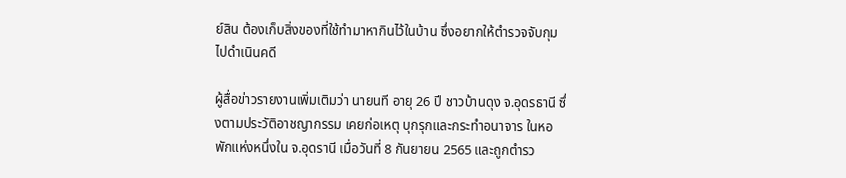ย์สิน ต้องเก็บสิ่งของที่ใช้ทำมาหากินไว้ในบ้าน ซึ่งอยากให้ตำรวจจับกุมไปดำเนินคดี

ผู้สื่อข่าวรายงานเพิ่มเติมว่า นายนที อายุ 26 ปี ชาวบ้านดุง จ.อุดรธานี ซึ่งตามประวัติอาชญากรรม เคยก่อเหตุ บุกรุกและกระทำอนาจาร ในหอพักแห่งหนึ่งใน จ.อุดรานี เมื่อวันที่ 8 กันยายน 2565 และถูกตำรว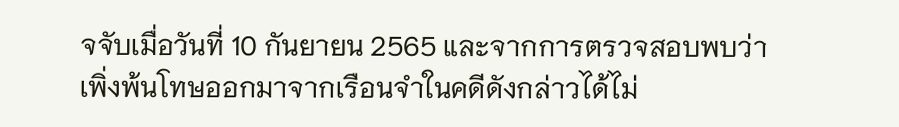จจับเมื่อวันที่ 10 กันยายน 2565 และจากการตรวจสอบพบว่าเพิ่งพ้นโทษออกมาจากเรือนจำในคดีดังกล่าวได้ไม่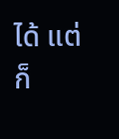ได้ แต่ก็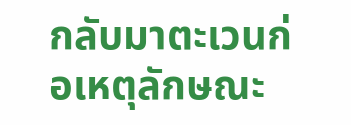กลับมาตะเวนก่อเหตุลักษณะ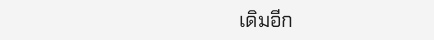เดิมอีก